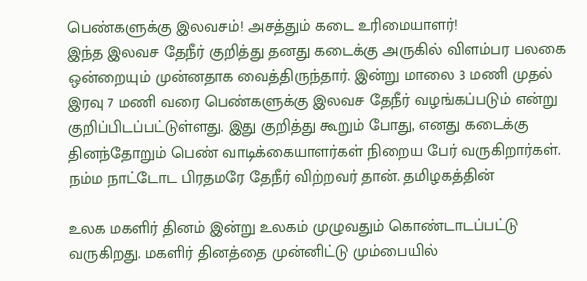பெண்களுக்கு இலவசம்! அசத்தும் கடை உரிமையாளர்!
இந்த இலவச தேநீர் குறித்து தனது கடைக்கு அருகில் விளம்பர பலகை ஒன்றையும் முன்னதாக வைத்திருந்தார். இன்று மாலை 3 மணி முதல் இரவு 7 மணி வரை பெண்களுக்கு இலவச தேநீர் வழங்கப்படும் என்று குறிப்பிடப்பட்டுள்ளது. இது குறித்து கூறும் போது, எனது கடைக்கு தினந்தோறும் பெண் வாடிக்கையாளர்கள் நிறைய பேர் வருகிறார்கள். நம்ம நாட்டோட பிரதமரே தேநீர் விற்றவர் தான். தமிழகத்தின்

உலக மகளிர் தினம் இன்று உலகம் முழுவதும் கொண்டாடப்பட்டு வருகிறது. மகளிர் தினத்தை முன்னிட்டு மும்பையில்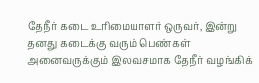தேநீர் கடை உரிமையாளர் ஒருவர், இன்று தனது கடைக்கு வரும் பெண்கள் அனைவருக்கும் இலவசமாக தேநீர் வழங்கிக்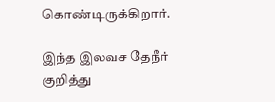கொண்டிருக்கிறார்.

இந்த இலவச தேநீர் குறித்து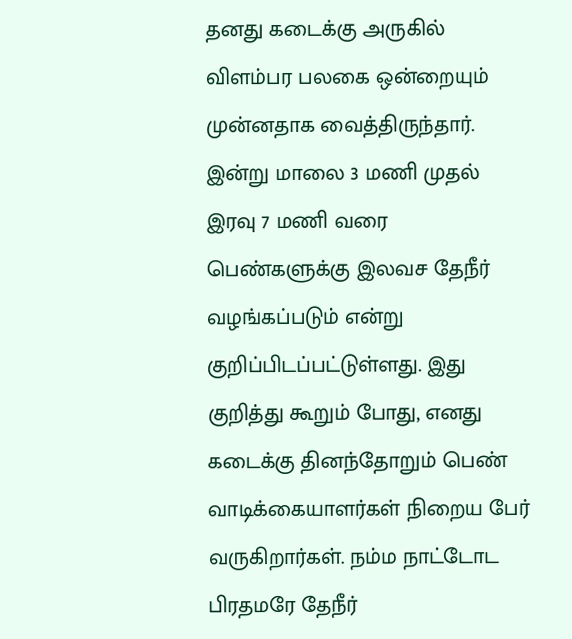தனது கடைக்கு அருகில் விளம்பர பலகை ஒன்றையும் முன்னதாக வைத்திருந்தார். இன்று மாலை 3 மணி முதல் இரவு 7 மணி வரை பெண்களுக்கு இலவச தேநீர் வழங்கப்படும் என்று குறிப்பிடப்பட்டுள்ளது. இது குறித்து கூறும் போது, எனது கடைக்கு தினந்தோறும் பெண் வாடிக்கையாளர்கள் நிறைய பேர் வருகிறார்கள். நம்ம நாட்டோட பிரதமரே தேநீர்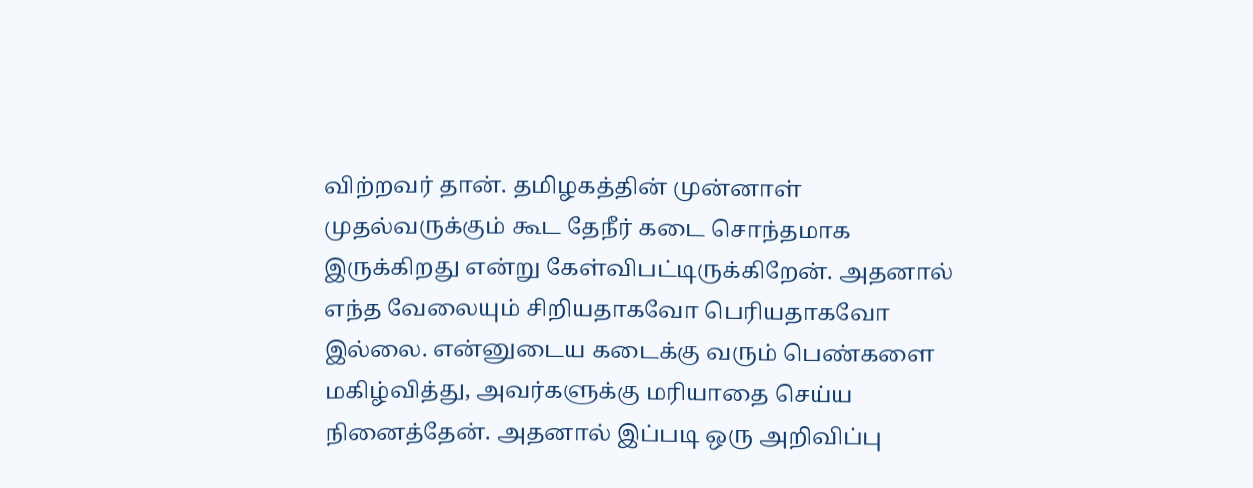விற்றவர் தான். தமிழகத்தின் முன்னாள் முதல்வருக்கும் கூட தேநீர் கடை சொந்தமாக இருக்கிறது என்று கேள்விபட்டிருக்கிறேன். அதனால் எந்த வேலையும் சிறியதாகவோ பெரியதாகவோ இல்லை. என்னுடைய கடைக்கு வரும் பெண்களை மகிழ்வித்து, அவர்களுக்கு மரியாதை செய்ய நினைத்தேன். அதனால் இப்படி ஒரு அறிவிப்பு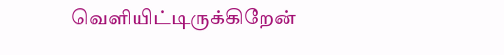வெளியிட்டிருக்கிறேன்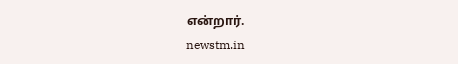என்றார்.
newstm.in